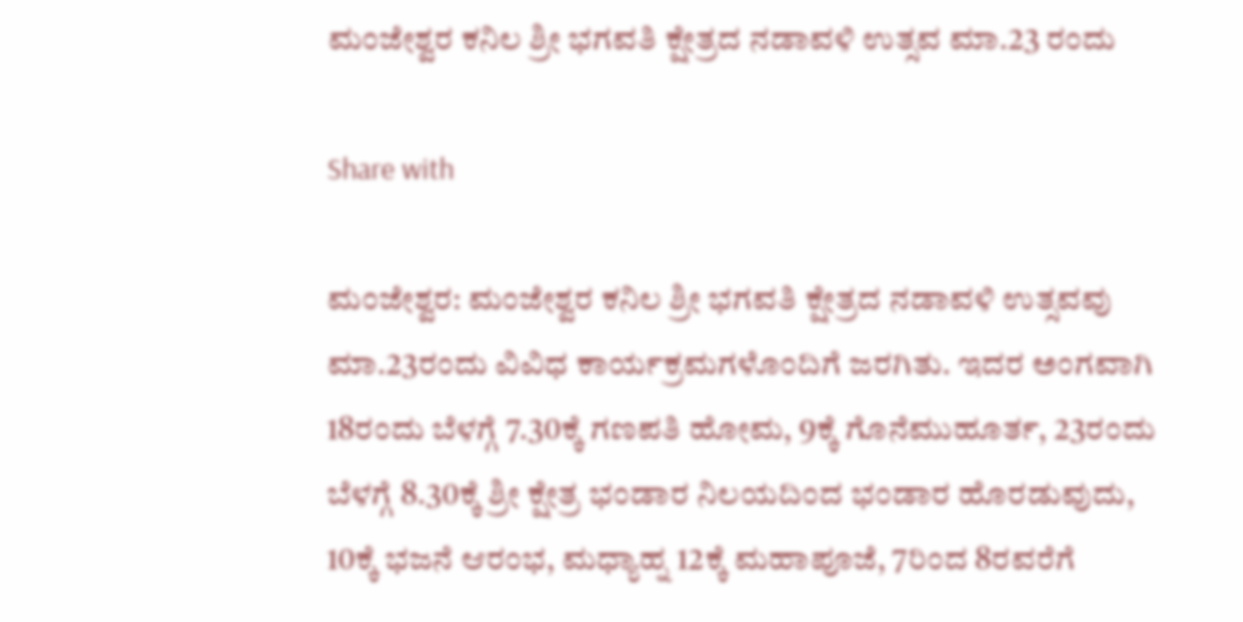ಮಂಜೇಶ್ವರ ಕನಿಲ ಶ್ರೀ ಭಗವತಿ ಕ್ಷೇತ್ರದ ನಡಾವಳಿ ಉತ್ಸವ ಮಾ.23 ರಂದು

Share with

ಮಂಜೇಶ್ವರ: ಮಂಜೇಶ್ವರ ಕನಿಲ ಶ್ರೀ ಭಗವತಿ ಕ್ಷೇತ್ರದ ನಡಾವಳಿ ಉತ್ಸವವು ಮಾ.23ರಂದು ವಿವಿಧ ಕಾರ್ಯಕ್ರಮಗಳೊಂದಿಗೆ ಜರಗಿತು. ಇದರ ಅಂಗವಾಗಿ 18ರಂದು ಬೆಳಗ್ಗೆ 7.30ಕ್ಕೆ ಗಣಪತಿ ಹೋಮ, 9ಕ್ಕೆ ಗೊನೆಮುಹೂರ್ತ, 23ರಂದು ಬೆಳಗ್ಗೆ 8.30ಕ್ಕೆ ಶ್ರೀ ಕ್ಷೇತ್ರ ಭಂಡಾರ ನಿಲಯದಿಂದ ಭಂಡಾರ ಹೊರಡುವುದು, 10ಕ್ಕೆ ಭಜನೆ ಆರಂಭ, ಮಧ್ಯಾಹ್ನ 12ಕ್ಕೆ ಮಹಾಪೂಜೆ, 7ರಿಂದ 8ರವರೆಗೆ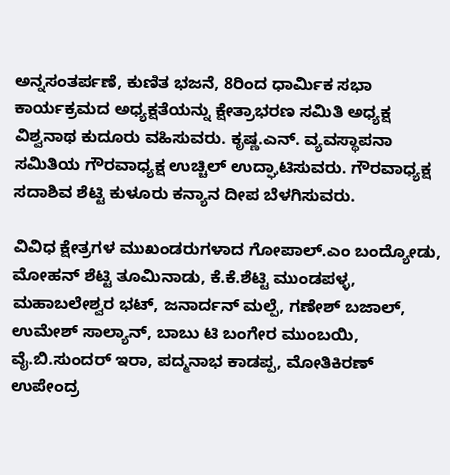ಅನ್ನಸಂತರ್ಪಣೆ, ಕುಣಿತ ಭಜನೆ, 8ರಿಂದ ಧಾರ್ಮಿಕ ಸಭಾ ಕಾರ್ಯಕ್ರಮದ ಅಧ್ಯಕ್ಷತೆಯನ್ನು ಕ್ಷೇತ್ರಾಭರಣ ಸಮಿತಿ ಅಧ್ಯಕ್ಷ ವಿಶ್ವನಾಥ ಕುದೂರು ವಹಿಸುವರು. ಕೃಷ್ಣ.ಎನ್. ವ್ಯವಸ್ಥಾಪನಾ ಸಮಿತಿಯ ಗೌರವಾಧ್ಯಕ್ಷ ಉಚ್ಚಿಲ್ ಉದ್ಘಾಟಿಸುವರು. ಗೌರವಾಧ್ಯಕ್ಷ ಸದಾಶಿವ ಶೆಟ್ಟಿ ಕುಳೂರು ಕನ್ಯಾನ ದೀಪ ಬೆಳಗಿಸುವರು.

ವಿವಿಧ ಕ್ಷೇತ್ರಗಳ ಮುಖಂಡರುಗಳಾದ ಗೋಪಾಲ್.ಎಂ ಬಂದ್ಯೋಡು, ಮೋಹನ್ ಶೆಟ್ಟಿ ತೂಮಿನಾಡು, ಕೆ.ಕೆ.ಶೆಟ್ಟಿ ಮುಂಡಪಳ್ಳ, ಮಹಾಬಲೇಶ್ವರ ಭಟ್, ಜನಾರ್ದನ್ ಮಲ್ಪೆ, ಗಣೇಶ್ ಬಜಾಲ್, ಉಮೇಶ್ ಸಾಲ್ಯಾನ್, ಬಾಬು ಟಿ ಬಂಗೇರ ಮುಂಬಯಿ, ವೈ.ಬಿ.ಸುಂದರ್ ಇರಾ, ಪದ್ಮನಾಭ ಕಾಡಪ್ಪ, ಮೋತಿಕಿರಣ್ ಉಪೇಂದ್ರ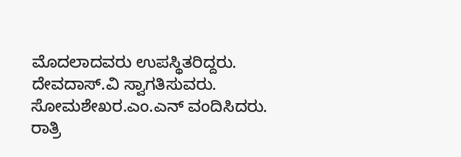ಮೊದಲಾದವರು ಉಪಸ್ಥಿತರಿದ್ದರು. ದೇವದಾಸ್.ವಿ ಸ್ವಾಗತಿಸುವರು. ಸೋಮಶೇಖರ.ಎಂ.ಎನ್ ವಂದಿಸಿದರು. ರಾತ್ರಿ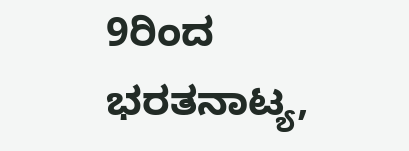9ರಿಂದ ಭರತನಾಟ್ಯ,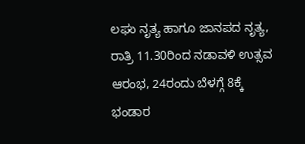ಲಘು ನೃತ್ಯ ಹಾಗೂ ಜಾನಪದ ನೃತ್ಯ, ರಾತ್ರಿ 11.30ರಿಂದ ನಡಾವಳಿ ಉತ್ಸವ ಆರಂಭ, 24ರಂದು ಬೆಳಗ್ಗೆ 8ಕ್ಕೆ ಭಂಡಾರ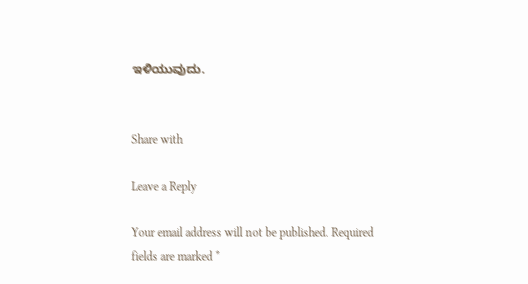ಇಳಿಯುವುದು.


Share with

Leave a Reply

Your email address will not be published. Required fields are marked *